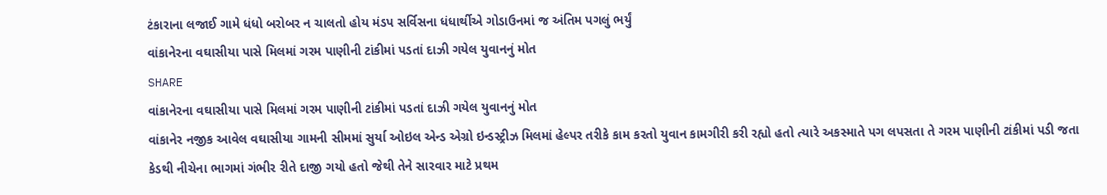ટંકારાના લજાઈ ગામે ધંધો બરોબર ન ચાલતો હોય મંડપ સર્વિસના ધંધાર્થીએ ગોડાઉનમાં જ અંતિમ પગલું ભર્યું
વાંકાનેરના વઘાસીયા પાસે મિલમાં ગરમ પાણીની ટાંકીમાં પડતાં દાઝી ગયેલ યુવાનનું મોત
SHARE
વાંકાનેરના વઘાસીયા પાસે મિલમાં ગરમ પાણીની ટાંકીમાં પડતાં દાઝી ગયેલ યુવાનનું મોત
વાંકાનેર નજીક આવેલ વઘાસીયા ગામની સીમમાં સુર્યા ઓઇલ એન્ડ એગ્રો ઇન્ડસ્ટ્રીઝ મિલમાં હેલ્પર તરીકે કામ કરતો યુવાન કામગીરી કરી રહ્યો હતો ત્યારે અકસ્માતે પગ લપસતા તે ગરમ પાણીની ટાંકીમાં પડી જતા કેડથી નીચેના ભાગમાં ગંભીર રીતે દાજી ગયો હતો જેથી તેને સારવાર માટે પ્રથમ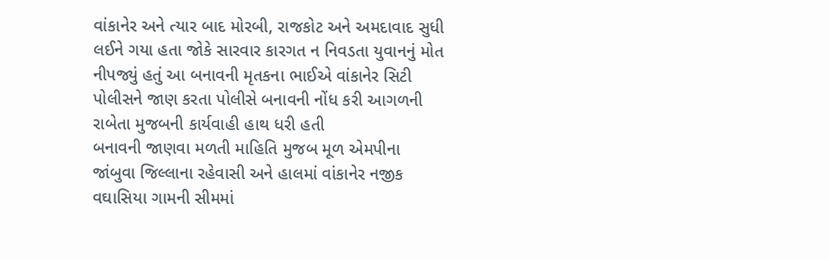વાંકાનેર અને ત્યાર બાદ મોરબી, રાજકોટ અને અમદાવાદ સુધી લઈને ગયા હતા જોકે સારવાર કારગત ન નિવડતા યુવાનનું મોત નીપજ્યું હતું આ બનાવની મૃતકના ભાઈએ વાંકાનેર સિટી પોલીસને જાણ કરતા પોલીસે બનાવની નોંધ કરી આગળની રાબેતા મુજબની કાર્યવાહી હાથ ધરી હતી
બનાવની જાણવા મળતી માહિતિ મુજબ મૂળ એમપીના જાંબુવા જિલ્લાના રહેવાસી અને હાલમાં વાંકાનેર નજીક વઘાસિયા ગામની સીમમાં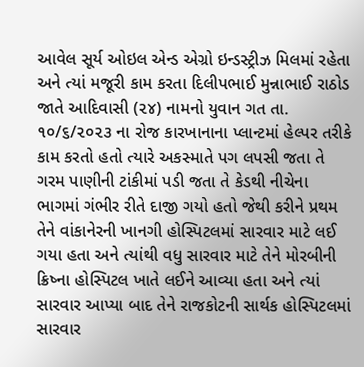આવેલ સૂર્ય ઓઇલ એન્ડ એગ્રો ઇન્ડસ્ટ્રીઝ મિલમાં રહેતા અને ત્યાં મજૂરી કામ કરતા દિલીપભાઈ મુન્નાભાઈ રાઠોડ જાતે આદિવાસી (૨૪) નામનો યુવાન ગત તા. ૧૦/૬/૨૦૨૩ ના રોજ કારખાનાના પ્લાન્ટમાં હેલ્પર તરીકે કામ કરતો હતો ત્યારે અકસ્માતે પગ લપસી જતા તે ગરમ પાણીની ટાંકીમાં પડી જતા તે કેડથી નીચેના ભાગમાં ગંભીર રીતે દાજી ગયો હતો જેથી કરીને પ્રથમ તેને વાંકાનેરની ખાનગી હોસ્પિટલમાં સારવાર માટે લઈ ગયા હતા અને ત્યાંથી વધુ સારવાર માટે તેને મોરબીની ક્રિષ્ના હોસ્પિટલ ખાતે લઈને આવ્યા હતા અને ત્યાં સારવાર આપ્યા બાદ તેને રાજકોટની સાર્થક હોસ્પિટલમાં સારવાર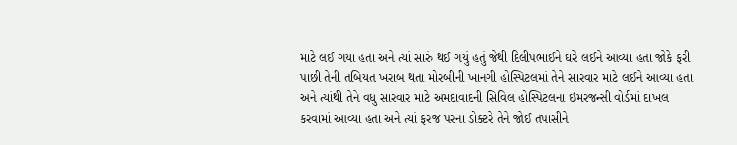માટે લઈ ગયા હતા અને ત્યાં સારું થઈ ગયું હતું જેથી દિલીપભાઈને ઘરે લઈને આવ્યા હતા જોકે ફરી પાછી તેની તબિયત ખરાબ થતા મોરબીની ખાનગી હોસ્પિટલમાં તેને સારવાર માટે લઈને આવ્યા હતા અને ત્યાંથી તેને વધુ સારવાર માટે અમદાવાદની સિવિલ હોસ્પિટલના ઇમરજન્સી વોર્ડમાં દાખલ કરવામાં આવ્યા હતા અને ત્યાં ફરજ પરના ડોક્ટરે તેને જોઈ તપાસીને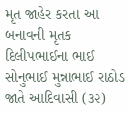મૃત જાહેર કરતા આ બનાવની મૃતક દિલીપભાઈના ભાઈ સોનુભાઈ મુન્નાભાઈ રાઠોડ જાતે આદિવાસી (૩૨)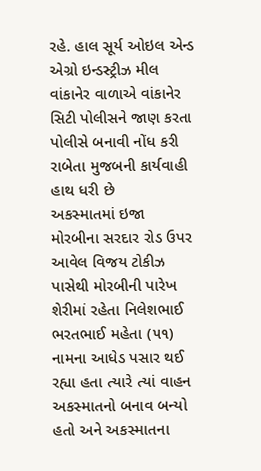રહે. હાલ સૂર્ય ઓઇલ એન્ડ એગ્રો ઇન્ડસ્ટ્રીઝ મીલ વાંકાનેર વાળાએ વાંકાનેર સિટી પોલીસને જાણ કરતા પોલીસે બનાવી નોંધ કરી રાબેતા મુજબની કાર્યવાહી હાથ ધરી છે
અકસ્માતમાં ઇજા
મોરબીના સરદાર રોડ ઉપર આવેલ વિજય ટોકીઝ પાસેથી મોરબીની પારેખ શેરીમાં રહેતા નિલેશભાઈ ભરતભાઈ મહેતા (૫૧) નામના આધેડ પસાર થઈ રહ્યા હતા ત્યારે ત્યાં વાહન અકસ્માતનો બનાવ બન્યો હતો અને અકસ્માતના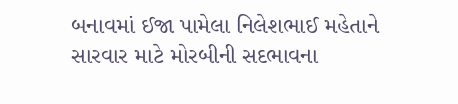બનાવમાં ઈજા પામેલા નિલેશભાઈ મહેતાને સારવાર માટે મોરબીની સદભાવના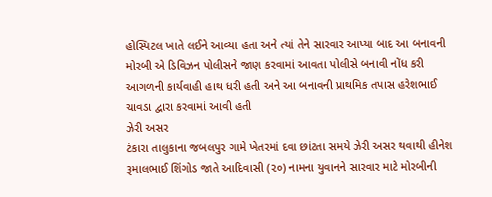હોસ્પિટલ ખાતે લઈને આવ્યા હતા અને ત્યાં તેને સારવાર આપ્યા બાદ આ બનાવની મોરબી એ ડિવિઝન પોલીસને જાણ કરવામાં આવતા પોલીસે બનાવી નોંધ કરી આગળની કાર્યવાહી હાથ ધરી હતી અને આ બનાવની પ્રાથમિક તપાસ હરેશભાઈ ચાવડા દ્વારા કરવામાં આવી હતી
ઝેરી અસર
ટંકારા તાલુકાના જબલપુર ગામે ખેતરમાં દવા છાંટતા સમયે ઝેરી અસર થવાથી હીનેશ રૂમાલભાઈ શિંગોડ જાતે આદિવાસી (૨૦) નામના યુવાનને સારવાર માટે મોરબીની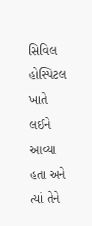સિવિલ હોસ્પિટલ ખાતે લઈને આવ્યા હતા અને ત્યાં તેને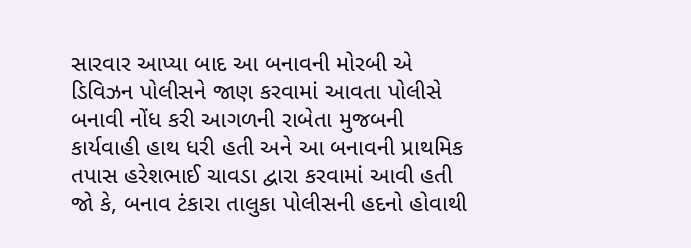સારવાર આપ્યા બાદ આ બનાવની મોરબી એ ડિવિઝન પોલીસને જાણ કરવામાં આવતા પોલીસે બનાવી નોંધ કરી આગળની રાબેતા મુજબની કાર્યવાહી હાથ ધરી હતી અને આ બનાવની પ્રાથમિક તપાસ હરેશભાઈ ચાવડા દ્વારા કરવામાં આવી હતી જો કે, બનાવ ટંકારા તાલુકા પોલીસની હદનો હોવાથી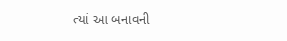ત્યાં આ બનાવની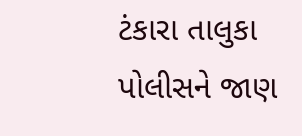ટંકારા તાલુકા પોલીસને જાણ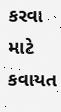કરવા માટે કવાયત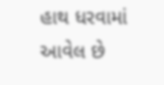હાથ ધરવામાં આવેલ છે